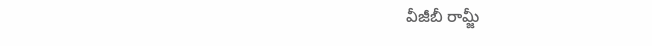వీజీబీ రామ్జీ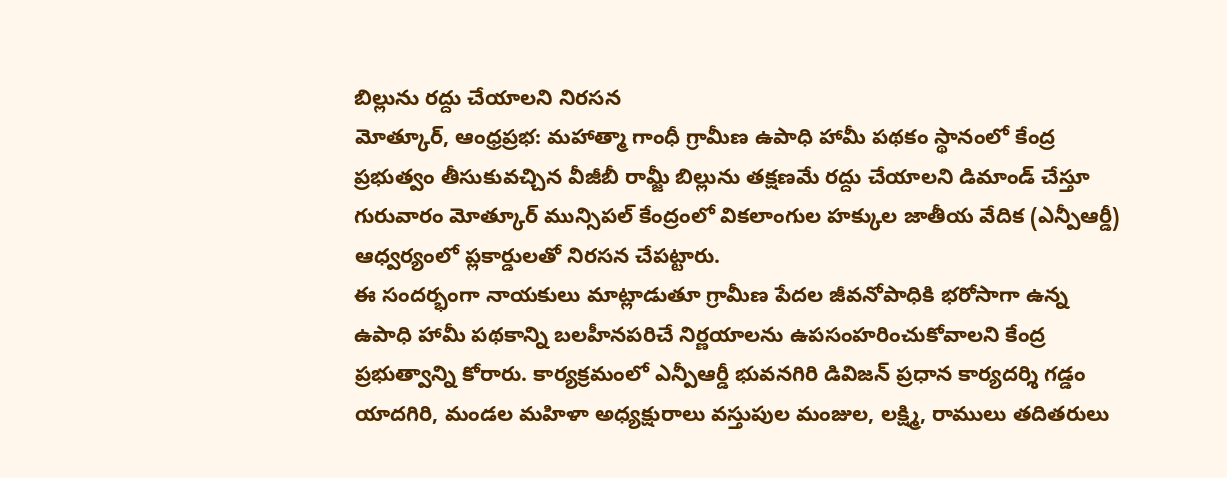బిల్లును రద్దు చేయాలని నిరసన
మోత్కూర్, ఆంధ్రప్రభ: మహాత్మా గాంధీ గ్రామీణ ఉపాధి హామీ పథకం స్థానంలో కేంద్ర ప్రభుత్వం తీసుకువచ్చిన వీజీబీ రామ్జీ బిల్లును తక్షణమే రద్దు చేయాలని డిమాండ్ చేస్తూ గురువారం మోత్కూర్ మున్సిపల్ కేంద్రంలో వికలాంగుల హక్కుల జాతీయ వేదిక (ఎన్పీఆర్డీ) ఆధ్వర్యంలో ప్లకార్డులతో నిరసన చేపట్టారు.
ఈ సందర్భంగా నాయకులు మాట్లాడుతూ గ్రామీణ పేదల జీవనోపాధికి భరోసాగా ఉన్న ఉపాధి హామీ పథకాన్ని బలహీనపరిచే నిర్ణయాలను ఉపసంహరించుకోవాలని కేంద్ర ప్రభుత్వాన్ని కోరారు. కార్యక్రమంలో ఎన్పీఆర్డీ భువనగిరి డివిజన్ ప్రధాన కార్యదర్శి గడ్డం యాదగిరి, మండల మహిళా అధ్యక్షురాలు వస్తుపుల మంజుల, లక్ష్మి, రాములు తదితరులు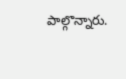పాల్గొన్నారు.